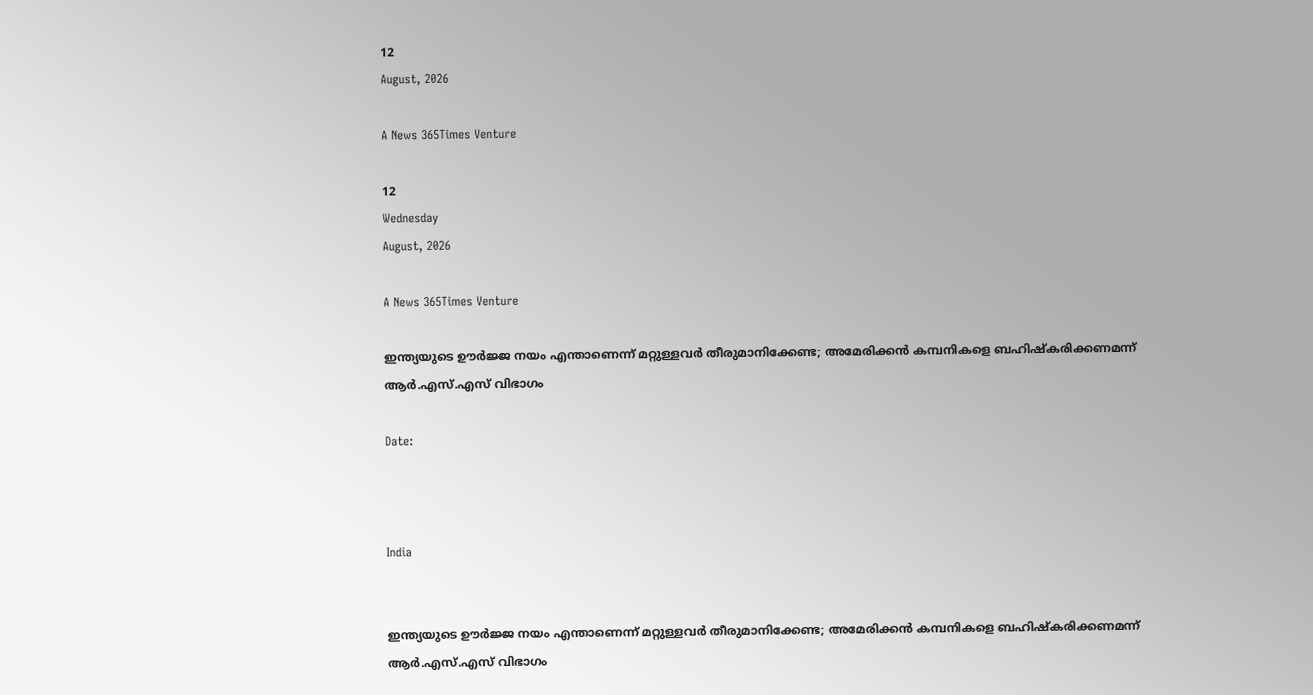12
August, 2026

A News 365Times Venture

12
Wednesday
August, 2026

A News 365Times Venture

ഇന്ത്യയുടെ ഊര്‍ജ്ജ നയം എന്താണെന്ന് മറ്റുള്ളവര്‍ തീരുമാനിക്കേണ്ട; അമേരിക്കന്‍ കമ്പനികളെ ബഹിഷ്‌കരിക്കണമന്ന് ആര്‍.എസ്.എസ് വിഭാഗം

Date:



India


ഇന്ത്യയുടെ ഊര്‍ജ്ജ നയം എന്താണെന്ന് മറ്റുള്ളവര്‍ തീരുമാനിക്കേണ്ട; അമേരിക്കന്‍ കമ്പനികളെ ബഹിഷ്‌കരിക്കണമന്ന് ആര്‍.എസ്.എസ് വിഭാഗം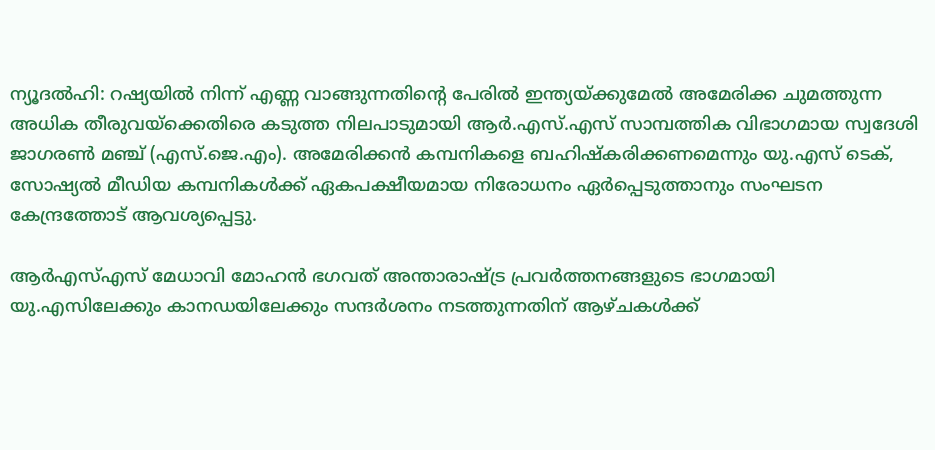ന്യൂദല്‍ഹി: റഷ്യയില്‍ നിന്ന് എണ്ണ വാങ്ങുന്നതിന്റെ പേരില്‍ ഇന്ത്യയ്ക്കുമേല്‍ അമേരിക്ക ചുമത്തുന്ന അധിക തീരുവയ്‌ക്കെതിരെ കടുത്ത നിലപാടുമായി ആര്‍.എസ്.എസ് സാമ്പത്തിക വിഭാഗമായ സ്വദേശി ജാഗരണ്‍ മഞ്ച് (എസ്.ജെ.എം). അമേരിക്കന്‍ കമ്പനികളെ ബഹിഷ്‌കരിക്കണമെന്നും യു.എസ് ടെക്, സോഷ്യല്‍ മീഡിയ കമ്പനികള്‍ക്ക് ഏകപക്ഷീയമായ നിരോധനം ഏര്‍പ്പെടുത്താനും സംഘടന കേന്ദ്രത്തോട് ആവശ്യപ്പെട്ടു.

ആര്‍എസ്എസ് മേധാവി മോഹന്‍ ഭഗവത് അന്താരാഷ്ട്ര പ്രവര്‍ത്തനങ്ങളുടെ ഭാഗമായി യു.എസിലേക്കും കാനഡയിലേക്കും സന്ദര്‍ശനം നടത്തുന്നതിന് ആഴ്ചകള്‍ക്ക്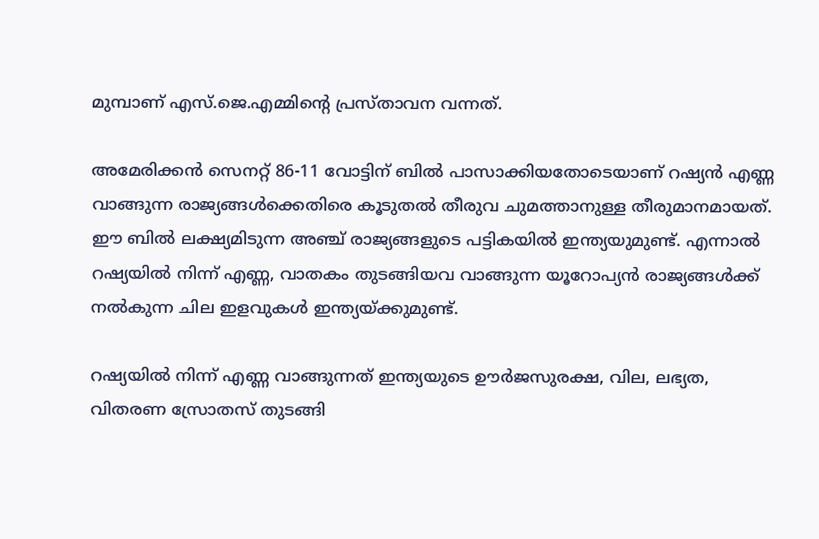മുമ്പാണ് എസ്.ജെ.എമ്മിന്റെ പ്രസ്താവന വന്നത്.

അമേരിക്കന്‍ സെനറ്റ് 86-11 വോട്ടിന് ബില്‍ പാസാക്കിയതോടെയാണ് റഷ്യന്‍ എണ്ണ വാങ്ങുന്ന രാജ്യങ്ങള്‍ക്കെതിരെ കൂടുതല്‍ തീരുവ ചുമത്താനുള്ള തീരുമാനമായത്. ഈ ബില്‍ ലക്ഷ്യമിടുന്ന അഞ്ച് രാജ്യങ്ങളുടെ പട്ടികയില്‍ ഇന്ത്യയുമുണ്ട്. എന്നാല്‍ റഷ്യയില്‍ നിന്ന് എണ്ണ, വാതകം തുടങ്ങിയവ വാങ്ങുന്ന യൂറോപ്യന്‍ രാജ്യങ്ങള്‍ക്ക് നല്‍കുന്ന ചില ഇളവുകള്‍ ഇന്ത്യയ്ക്കുമുണ്ട്.

റഷ്യയില്‍ നിന്ന് എണ്ണ വാങ്ങുന്നത് ഇന്ത്യയുടെ ഊര്‍ജസുരക്ഷ, വില, ലഭ്യത, വിതരണ സ്രോതസ് തുടങ്ങി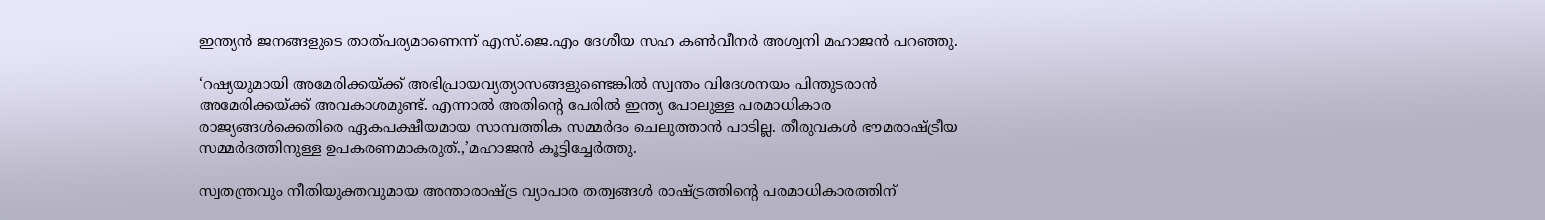ഇന്ത്യന്‍ ജനങ്ങളുടെ താത്പര്യമാണെന്ന് എസ്.ജെ.എം ദേശീയ സഹ കണ്‍വീനര്‍ അശ്വനി മഹാജന്‍ പറഞ്ഞു.

‘റഷ്യയുമായി അമേരിക്കയ്ക്ക് അഭിപ്രായവ്യത്യാസങ്ങളുണ്ടെങ്കില്‍ സ്വന്തം വിദേശനയം പിന്തുടരാന്‍ അമേരിക്കയ്ക്ക് അവകാശമുണ്ട്. എന്നാല്‍ അതിന്റെ പേരില്‍ ഇന്ത്യ പോലുള്ള പരമാധികാര രാജ്യങ്ങള്‍ക്കെതിരെ ഏകപക്ഷീയമായ സാമ്പത്തിക സമ്മര്‍ദം ചെലുത്താന്‍ പാടില്ല. തീരുവകള്‍ ഭൗമരാഷ്ട്രീയ സമ്മര്‍ദത്തിനുള്ള ഉപകരണമാകരുത്.,’മഹാജന്‍ കൂട്ടിച്ചേര്‍ത്തു.

സ്വതന്ത്രവും നീതിയുക്തവുമായ അന്താരാഷ്ട്ര വ്യാപാര തത്വങ്ങള്‍ രാഷ്ട്രത്തിന്റെ പരമാധികാരത്തിന്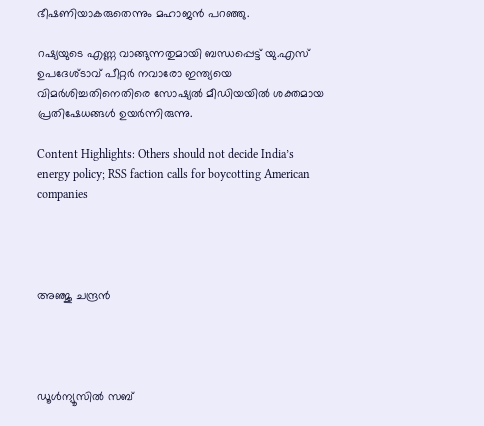ഭീഷണിയാകരുതെന്നും മഹാജന്‍ പറഞ്ഞു.

റഷ്യയുടെ എണ്ണ വാങ്ങുന്നതുമായി ബന്ധപ്പെട്ട് യു.എസ് ഉപദേശ്ടാവ് പീറ്റര്‍ നവാരോ ഇന്ത്യയെ വിമര്‍ശിച്ചതിനെതിരെ സോഷ്യല്‍ മീഡിയയില്‍ ശക്തമായ പ്രതിഷേധങ്ങള്‍ ഉയര്‍ന്നിരുന്നു.

Content Highlights: Others should not decide India’s energy policy; RSS faction calls for boycotting American companies




അഞ്ജു ചന്ദ്രന്‍




ഡൂള്‍ന്യൂസില്‍ സബ്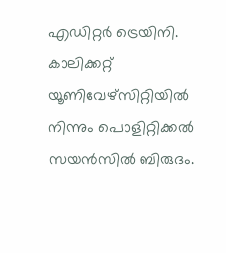എഡിറ്റര്‍ ട്രെയിനി. കാലിക്കറ്റ് യൂണിവേഴ്‌സിറ്റിയില്‍ നിന്നും പൊളിറ്റിക്കല്‍ സയന്‍സില്‍ ബിരുദം.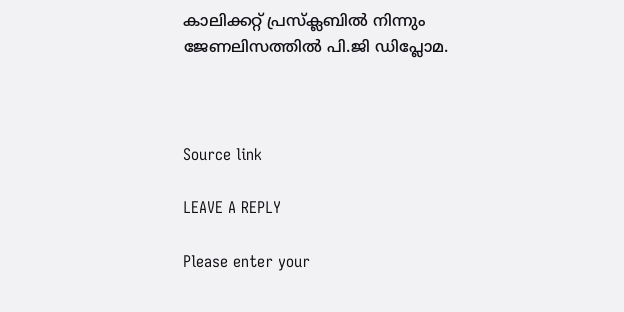കാലിക്കറ്റ് പ്രസ്‌ക്ലബില്‍ നിന്നും ജേണലിസത്തില്‍ പി.ജി ഡിപ്ലോമ.



Source link

LEAVE A REPLY

Please enter your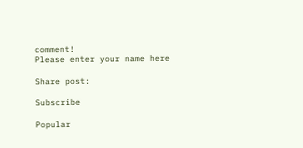comment!
Please enter your name here

Share post:

Subscribe

Popular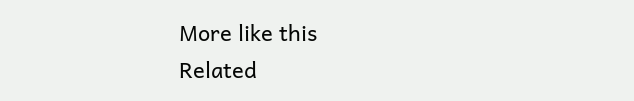More like this
Related